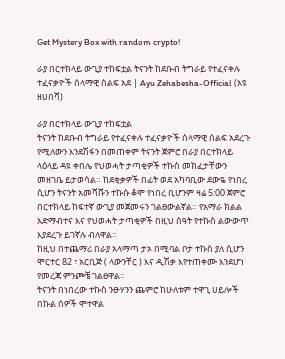Get Mystery Box with random crypto!

ራያ በርተክላይ ውጊያ ተከፍቷል ትናንት ከደቡብ ትግራይ የተፈናቀሉ ተፈናቃዮች ሰላማዊ ሰልፍ አደ | Ayu Zehabesha-Official (አዩ ዘሀበሻ)

ራያ በርተክላይ ውጊያ ተከፍቷል
ትናንት ከደቡብ ትግራይ የተፈናቀሉ ተፈናቃዮች ሰላማዊ ሰልፍ አደረጉ የሚለውን እንደሽፋን በመጠቀም ትናንት ጀምሮ በራያ በርተክላይ ላዕላይ ዳዩ ቀበሌ የህወሓት ታጣቂዎች ተኩስ መክፈታቸውን መዘገቤ ይታወሳል። ከደቂቃዎች በፊት ወደ አካባቢው ደውዬ የነበረ ሲሆን ትናንት አመሻሹን ተኩሱ ቆሞ የነበረ ቢሆንም ዛሬ 5:00 ጀምሮ በርተክላይ ከፍተኛ ውጊያ መጀመሩን ገልፀውልኛል። የአማራ ክልል አድማብተና እና የህወሓት ታጣቂዎች በዚህ ሰዓት የተኩስ ልውውጥ እያደረጉ ይገኛሉ ብለዋል።
ከዚህ በተጨማሪ በራያ አላማጣ ታኦ በሚባል ቦታ ተኩስ ያለ ሲሆን ሞርተር 82 ፣ አርቢጅ ( ላውንቸር ) እና ዲሽቃ እየተጠቀሙ እንደሆነ የመረጃ ምንጮቼ ገልፀዋል።
ትናንት በነበረው ተኩስ ንፁሃንን ጨምሮ ከሁለቱም ተዋጊ ሀይሎች በኩል ሰዎች ሞተዋል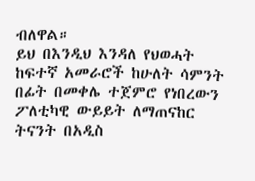ብለዋል።
ይህ በእንዲህ እንዳለ የህወሓት ከፍተኛ አመራሮች ከሁለት ሳምንት በፊት በመቀሌ ተጀምሮ የነበረውን ፖለቲካዊ ውይይት ለማጠናከር ትናንት በአዲስ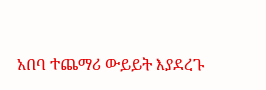አበባ ተጨማሪ ውይይት እያደረጉ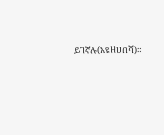ይገኛሉ(አዩዘሀበሻ)።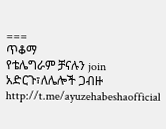===
ጥቆማ
የቴሌግራም ቻናሉን join አድርጉ፣ለሌሎች ጋብዙ
http://t.me/ayuzehabeshaofficial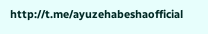http://t.me/ayuzehabeshaofficial